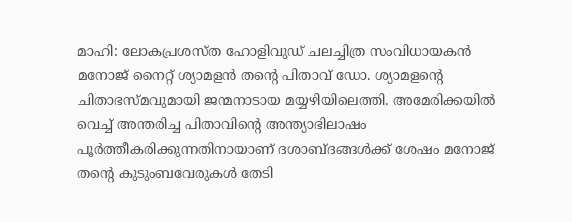മാഹി: ലോകപ്രശസ്ത ഹോളിവുഡ് ചലച്ചിത്ര സംവിധായകൻ മനോജ് നൈറ്റ് ശ്യാമളൻ തന്റെ പിതാവ് ഡോ. ശ്യാമളന്റെ ചിതാഭസ്മവുമായി ജന്മനാടായ മയ്യഴിയിലെത്തി. അമേരിക്കയിൽ വെച്ച് അന്തരിച്ച പിതാവിന്റെ അന്ത്യാഭിലാഷം പൂർത്തീകരിക്കുന്നതിനായാണ് ദശാബ്ദങ്ങൾക്ക് ശേഷം മനോജ് തന്റെ കുടുംബവേരുകൾ തേടി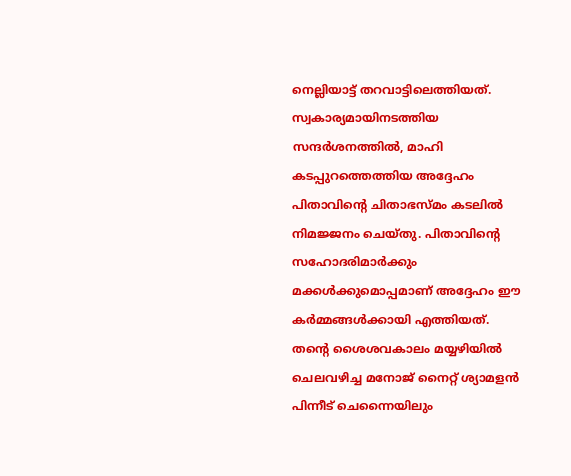നെല്ലിയാട്ട് തറവാട്ടിലെത്തിയത്. സ്വകാര്യമായിനടത്തിയ സന്ദർശനത്തിൽ, മാഹി കടപ്പുറത്തെത്തിയ അദ്ദേഹം പിതാവിന്റെ ചിതാഭസ്മം കടലിൽ നിമജ്ജനം ചെയ്തു. പിതാവിന്റെ സഹോദരിമാർക്കും മക്കൾക്കുമൊപ്പമാണ് അദ്ദേഹം ഈ കർമ്മങ്ങൾക്കായി എത്തിയത്.
തന്റെ ശൈശവകാലം മയ്യഴിയിൽ ചെലവഴിച്ച മനോജ് നൈറ്റ് ശ്യാമളൻ പിന്നീട് ചെന്നൈയിലും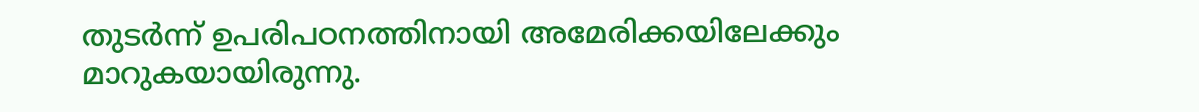തുടർന്ന് ഉപരിപഠനത്തിനായി അമേരിക്കയിലേക്കും മാറുകയായിരുന്നു.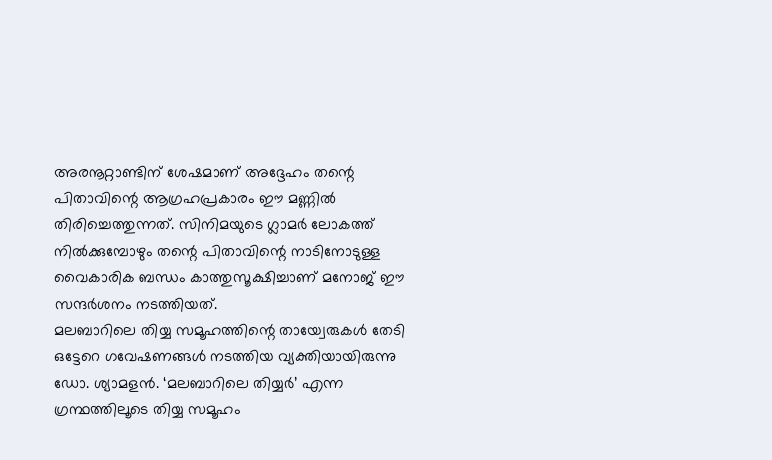അരനൂറ്റാണ്ടിന് ശേഷമാണ് അദ്ദേഹം തന്റെ പിതാവിന്റെ ആഗ്രഹപ്രകാരം ഈ മണ്ണിൽ തിരിച്ചെത്തുന്നത്. സിനിമയുടെ ഗ്ലാമർ ലോകത്ത് നിൽക്കുമ്പോഴും തന്റെ പിതാവിന്റെ നാടിനോടുള്ള വൈകാരിക ബന്ധം കാത്തുസൂക്ഷിച്ചാണ് മനോജ് ഈ സന്ദർശനം നടത്തിയത്.
മലബാറിലെ തിയ്യ സമൂഹത്തിന്റെ തായ്വേരുകൾ തേടി ഒട്ടേറെ ഗവേഷണങ്ങൾ നടത്തിയ വ്യക്തിയായിരുന്നു ഡോ. ശ്യാമളൻ. ‘മലബാറിലെ തിയ്യർ’ എന്ന ഗ്രന്ഥത്തിലൂടെ തിയ്യ സമൂഹം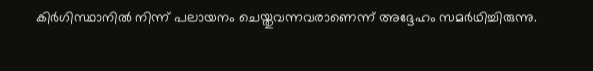കിർഗിസ്ഥാനിൽ നിന്ന് പലായനം ചെയ്തുവന്നവരാണെന്ന് അദ്ദേഹം സമർഥിച്ചിരുന്നു.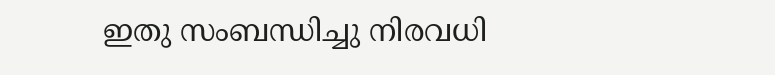ഇതു സംബന്ധിച്ചു നിരവധി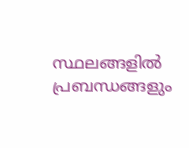സ്ഥലങ്ങളിൽ പ്രബന്ധങ്ങളും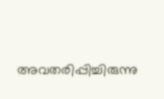അവതരിപ്പിച്ചിരുന്നു